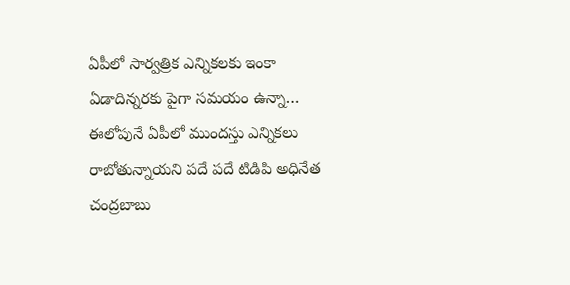ఏపీలో సార్వత్రిక ఎన్నికలకు ఇంకా ఏడాదిన్నరకు పైగా సమయం ఉన్నా… ఈలోపునే ఏపీలో ముందస్తు ఎన్నికలు రాబోతున్నాయని పదే పదే టిడిపి అధినేత చంద్రబాబు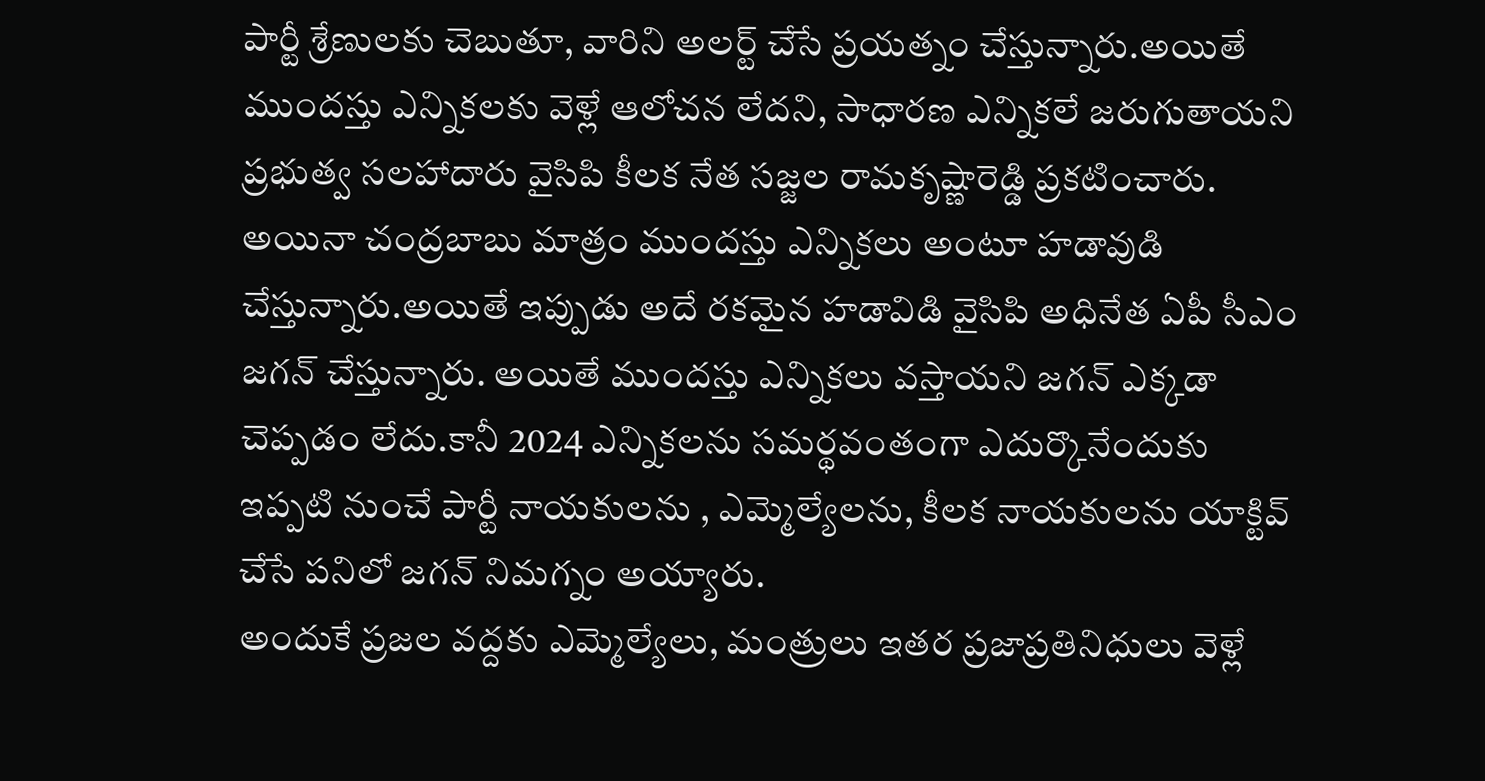పార్టీ శ్రేణులకు చెబుతూ, వారిని అలర్ట్ చేసే ప్రయత్నం చేస్తున్నారు.అయితే ముందస్తు ఎన్నికలకు వెళ్లే ఆలోచన లేదని, సాధారణ ఎన్నికలే జరుగుతాయని ప్రభుత్వ సలహాదారు వైసిపి కీలక నేత సజ్జల రామకృష్ణారెడ్డి ప్రకటించారు.
అయినా చంద్రబాబు మాత్రం ముందస్తు ఎన్నికలు అంటూ హడావుడి చేస్తున్నారు.అయితే ఇప్పుడు అదే రకమైన హడావిడి వైసిపి అధినేత ఏపీ సీఎం జగన్ చేస్తున్నారు. అయితే ముందస్తు ఎన్నికలు వస్తాయని జగన్ ఎక్కడా చెప్పడం లేదు.కానీ 2024 ఎన్నికలను సమర్థవంతంగా ఎదుర్కొనేందుకు ఇప్పటి నుంచే పార్టీ నాయకులను , ఎమ్మెల్యేలను, కీలక నాయకులను యాక్టివ్ చేసే పనిలో జగన్ నిమగ్నం అయ్యారు.
అందుకే ప్రజల వద్దకు ఎమ్మెల్యేలు, మంత్రులు ఇతర ప్రజాప్రతినిధులు వెళ్లే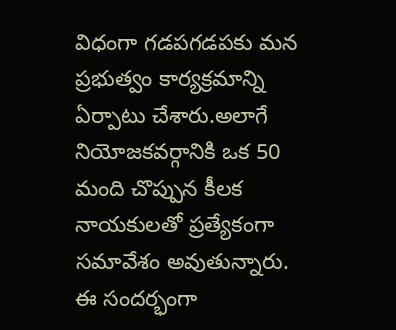విధంగా గడపగడపకు మన ప్రభుత్వం కార్యక్రమాన్ని ఏర్పాటు చేశారు.అలాగే నియోజకవర్గానికి ఒక 50 మంది చొప్పున కీలక నాయకులతో ప్రత్యేకంగా సమావేశం అవుతున్నారు.
ఈ సందర్భంగా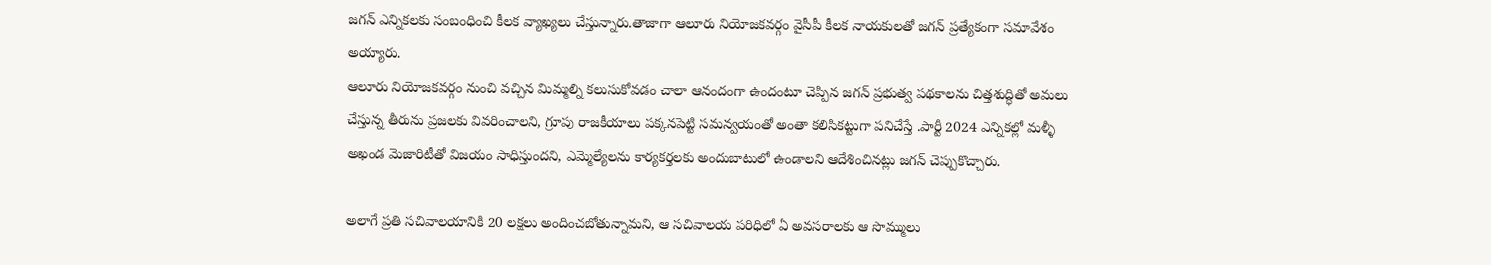జగన్ ఎన్నికలకు సంబంధించి కీలక వ్యాఖ్యలు చేస్తున్నారు.తాజాగా ఆలూరు నియోజకవర్గం వైసీపీ కీలక నాయకులతో జగన్ ప్రత్యేకంగా సమావేశం అయ్యారు.
ఆలూరు నియోజకవర్గం నుంచి వచ్చిన మిమ్మల్ని కలుసుకోవడం చాలా ఆనందంగా ఉందంటూ చెప్పిన జగన్ ప్రభుత్వ పథకాలను చిత్తశుద్ధితో అమలు చేస్తున్న తీరును ప్రజలకు వివరించాలని, గ్రూపు రాజకీయాలు పక్కనపెట్టి సమన్వయంతో అంతా కలిసికట్టుగా పనిచేస్తే .పార్టీ 2024 ఎన్నికల్లో మళ్ళీ అఖండ మెజారిటీతో విజయం సాధిస్తుందని, ఎమ్మెల్యేలను కార్యకర్తలకు అందుబాటులో ఉండాలని ఆదేశించినట్లు జగన్ చెప్పుకొచ్చారు.

అలాగే ప్రతి సచివాలయానికి 20 లక్షలు అందించబోతున్నామని, ఆ సచివాలయ పరిధిలో ఏ అవసరాలకు ఆ సొమ్ములు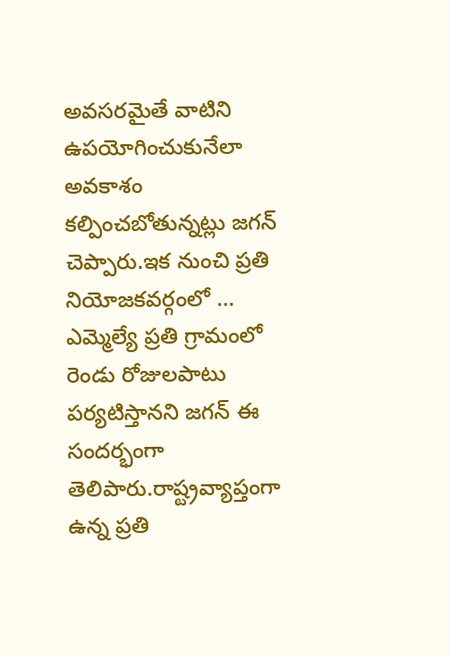అవసరమైతే వాటిని ఉపయోగించుకునేలా అవకాశం కల్పించబోతున్నట్లు జగన్ చెప్పారు.ఇక నుంచి ప్రతి నియోజకవర్గంలో … ఎమ్మెల్యే ప్రతి గ్రామంలో రెండు రోజులపాటు పర్యటిస్తానని జగన్ ఈ సందర్భంగా తెలిపారు.రాష్ట్రవ్యాప్తంగా ఉన్న ప్రతి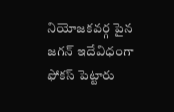నియోజకవర్గ పైన జగన్ ఇదేవిధంగా ఫోకస్ పెట్టారు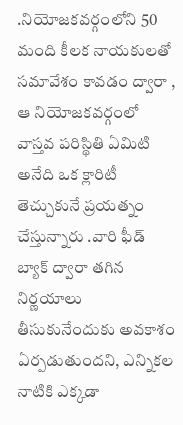.నియోజకవర్గంలోని 50 మంది కీలక నాయకులతో సమావేశం కావడం ద్వారా , ఆ నియోజకవర్గంలో వాస్తవ పరిస్థితి ఏమిటి అనేది ఒక క్లారిటీ తెచ్చుకునే ప్రయత్నం చేస్తున్నారు .వారి ఫీడ్ బ్యాక్ ద్వారా తగిన నిర్ణయాలు తీసుకునేందుకు అవకాశం ఏర్పడుతుందని, ఎన్నికల నాటికి ఎక్కడా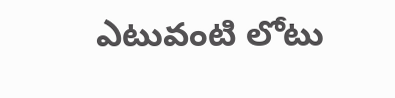ఎటువంటి లోటు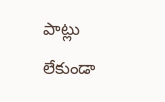పాట్లు లేకుండా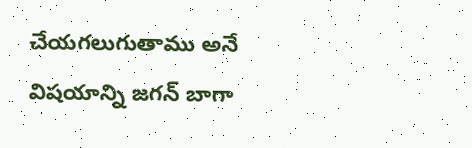చేయగలుగుతాము అనే విషయాన్ని జగన్ బాగా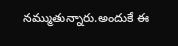నమ్ముతున్నారు.అందుకే ఈ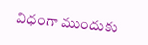విధంగా ముందుకు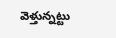వెళ్తున్నట్టు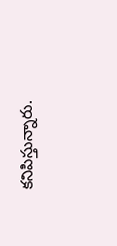కనిపిస్తున్నారు.